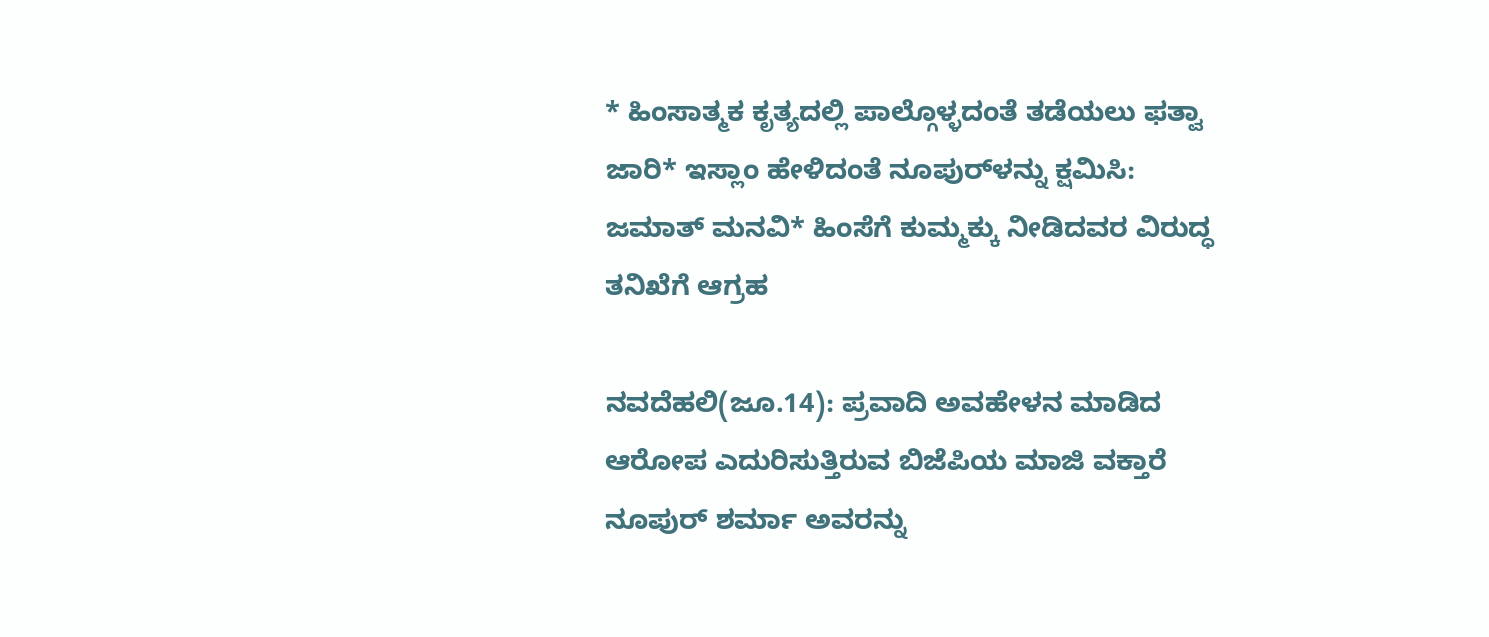* ಹಿಂಸಾತ್ಮಕ ಕೃತ್ಯದಲ್ಲಿ ಪಾಲ್ಗೊಳ್ಳದಂತೆ ತಡೆಯಲು ಫತ್ವಾ ಜಾರಿ* ಇಸ್ಲಾಂ ಹೇಳಿದಂತೆ ನೂಪುರ್‌ಳನ್ನು ಕ್ಷಮಿಸಿ: ಜಮಾತ್‌ ಮನವಿ* ಹಿಂಸೆಗೆ ಕುಮ್ಮಕ್ಕು ನೀಡಿದವರ ವಿರುದ್ಧ ತನಿಖೆಗೆ ಆಗ್ರಹ

ನವದೆಹಲಿ(ಜೂ.14): ಪ್ರವಾದಿ ಅವಹೇಳನ ಮಾಡಿದ ಆರೋಪ ಎದುರಿಸುತ್ತಿರುವ ಬಿಜೆಪಿಯ ಮಾಜಿ ವಕ್ತಾರೆ ನೂಪುರ್‌ ಶರ್ಮಾ ಅವರನ್ನು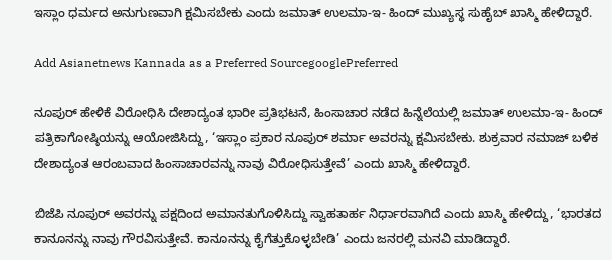ಇಸ್ಲಾಂ ಧರ್ಮದ ಅನುಗುಣವಾಗಿ ಕ್ಷಮಿಸಬೇಕು ಎಂದು ಜಮಾತ್‌ ಉಲಮಾ-ಇ- ಹಿಂದ್‌ ಮುಖ್ಯಸ್ಥ ಸುಹೈಬ್‌ ಖಾಸ್ಮಿ ಹೇಳಿದ್ದಾರೆ.

Add Asianetnews Kannada as a Preferred SourcegooglePreferred

ನೂಪುರ್‌ ಹೇಳಿಕೆ ವಿರೋಧಿಸಿ ದೇಶಾದ್ಯಂತ ಭಾರೀ ಪ್ರತಿಭಟನೆ, ಹಿಂಸಾಚಾರ ನಡೆದ ಹಿನ್ನೆಲೆಯಲ್ಲಿ ಜಮಾತ್‌ ಉಲಮಾ-ಇ- ಹಿಂದ್‌ ಪತ್ರಿಕಾಗೋಷ್ಠಿಯನ್ನು ಆಯೋಜಿಸಿದ್ದು, ‘ಇಸ್ಲಾಂ ಪ್ರಕಾರ ನೂಪುರ್‌ ಶರ್ಮಾ ಅವರನ್ನು ಕ್ಷಮಿಸಬೇಕು. ಶುಕ್ರವಾರ ನಮಾಜ್‌ ಬಳಿಕ ದೇಶಾದ್ಯಂತ ಆರಂಬವಾದ ಹಿಂಸಾಚಾರವನ್ನು ನಾವು ವಿರೋಧಿಸುತ್ತೇವೆ’ ಎಂದು ಖಾಸ್ಮಿ ಹೇಳಿದ್ದಾರೆ.

ಬಿಜೆಪಿ ನೂಪುರ್‌ ಅವರನ್ನು ಪಕ್ಷದಿಂದ ಅಮಾನತುಗೊಳಿಸಿದ್ದು ಸ್ವಾಹತಾರ್ಹ ನಿರ್ಧಾರವಾಗಿದೆ ಎಂದು ಖಾಸ್ಮಿ ಹೇಳಿದ್ದು, ‘ಭಾರತದ ಕಾನೂನನ್ನು ನಾವು ಗೌರವಿಸುತ್ತೇವೆ. ಕಾನೂನನ್ನು ಕೈಗೆತ್ತುಕೊಳ್ಳಬೇಡಿ’ ಎಂದು ಜನರಲ್ಲಿ ಮನವಿ ಮಾಡಿದ್ದಾರೆ.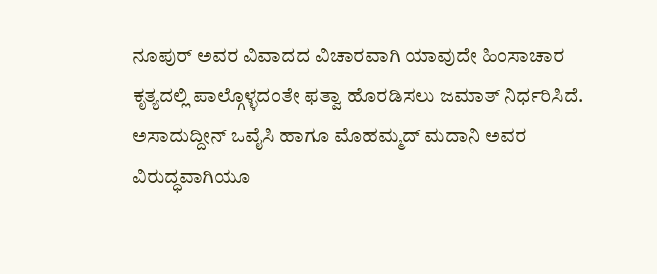ನೂಪುರ್‌ ಅವರ ವಿವಾದದ ವಿಚಾರವಾಗಿ ಯಾವುದೇ ಹಿಂಸಾಚಾರ ಕೃತ್ಯದಲ್ಲಿ ಪಾಲ್ಗೊಳ್ಳದಂತೇ ಫತ್ವಾ ಹೊರಡಿಸಲು ಜಮಾತ್‌ ನಿರ್ಧರಿಸಿದೆ. ಅಸಾದುದ್ದೀನ್‌ ಒವೈಸಿ ಹಾಗೂ ಮೊಹಮ್ಮದ್‌ ಮದಾನಿ ಅವರ ವಿರುದ್ಧವಾಗಿಯೂ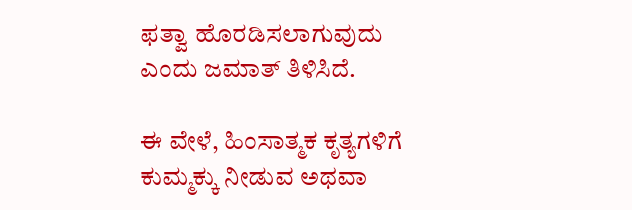ಫತ್ವಾ ಹೊರಡಿಸಲಾಗುವುದು ಎಂದು ಜಮಾತ್‌ ತಿಳಿಸಿದೆ.

ಈ ವೇಳೆ, ಹಿಂಸಾತ್ಮಕ ಕೃತ್ಯಗಳಿಗೆ ಕುಮ್ಮಕ್ಕು ನೀಡುವ ಅಥವಾ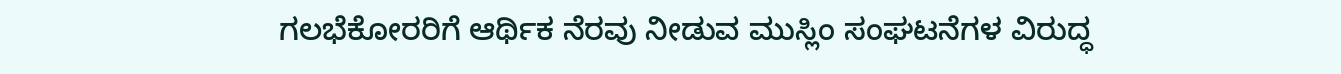ಗಲಭೆಕೋರರಿಗೆ ಆರ್ಥಿಕ ನೆರವು ನೀಡುವ ಮುಸ್ಲಿಂ ಸಂಘಟನೆಗಳ ವಿರುದ್ಧ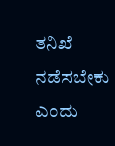ತನಿಖೆ ನಡೆಸಬೇಕು ಎಂದು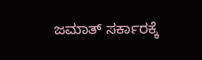ಜಮಾತ್‌ ಸರ್ಕಾರಕ್ಕೆ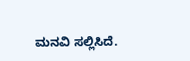ಮನವಿ ಸಲ್ಲಿಸಿದೆ.